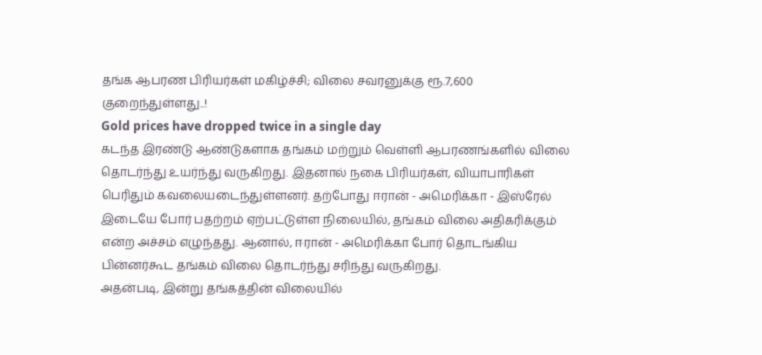தங்க ஆபரண பிரியர்கள் மகிழ்ச்சி; விலை சவரனுக்கு ரூ.7,600 குறைந்துள்ளது..!
Gold prices have dropped twice in a single day
கடந்த இரண்டு ஆண்டுகளாக தங்கம் மற்றும் வெள்ளி ஆபரணங்களில் விலை தொடர்ந்து உயர்ந்து வருகிறது. இதனால் நகை பிரியர்கள், வியாபாரிகள் பெரிதும் கவலையடைந்துள்ளனர். தற்போது ஈரான் - அமெரிக்கா - இஸ்ரேல் இடையே போர் பதற்றம் ஏற்பட்டுள்ள நிலையில், தங்கம் விலை அதிகரிக்கும் என்ற அச்சம் எழுந்தது. ஆனால், ஈரான் - அமெரிக்கா போர் தொடங்கிய பின்னர்கூட தங்கம் விலை தொடர்ந்து சரிந்து வருகிறது.
அதன்படி, இன்று தங்கத்தின் விலையில்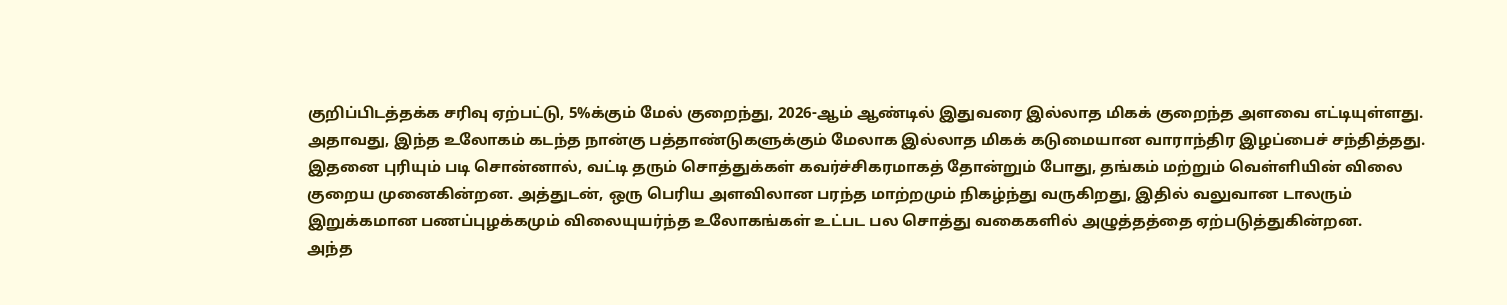குறிப்பிடத்தக்க சரிவு ஏற்பட்டு, 5%க்கும் மேல் குறைந்து, 2026-ஆம் ஆண்டில் இதுவரை இல்லாத மிகக் குறைந்த அளவை எட்டியுள்ளது. அதாவது, இந்த உலோகம் கடந்த நான்கு பத்தாண்டுகளுக்கும் மேலாக இல்லாத மிகக் கடுமையான வாராந்திர இழப்பைச் சந்தித்தது.
இதனை புரியும் படி சொன்னால், வட்டி தரும் சொத்துக்கள் கவர்ச்சிகரமாகத் தோன்றும் போது, தங்கம் மற்றும் வெள்ளியின் விலை குறைய முனைகின்றன. அத்துடன், ஒரு பெரிய அளவிலான பரந்த மாற்றமும் நிகழ்ந்து வருகிறது, இதில் வலுவான டாலரும் இறுக்கமான பணப்புழக்கமும் விலையுயர்ந்த உலோகங்கள் உட்பட பல சொத்து வகைகளில் அழுத்தத்தை ஏற்படுத்துகின்றன.
அந்த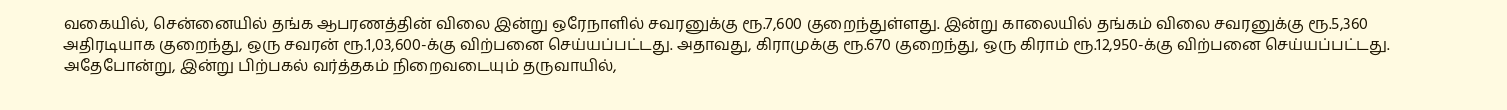வகையில், சென்னையில் தங்க ஆபரணத்தின் விலை இன்று ஒரேநாளில் சவரனுக்கு ரூ.7,600 குறைந்துள்ளது. இன்று காலையில் தங்கம் விலை சவரனுக்கு ரூ.5,360 அதிரடியாக குறைந்து, ஒரு சவரன் ரூ.1,03,600-க்கு விற்பனை செய்யப்பட்டது. அதாவது, கிராமுக்கு ரூ.670 குறைந்து, ஒரு கிராம் ரூ.12,950-க்கு விற்பனை செய்யப்பட்டது.
அதேபோன்று, இன்று பிற்பகல் வர்த்தகம் நிறைவடையும் தருவாயில்,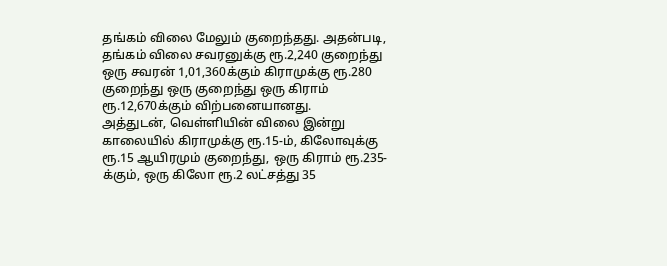தங்கம் விலை மேலும் குறைந்தது. அதன்படி, தங்கம் விலை சவரனுக்கு ரூ.2,240 குறைந்து ஒரு சவரன் 1,01,360க்கும் கிராமுக்கு ரூ.280 குறைந்து ஒரு குறைந்து ஒரு கிராம் ரூ.12,670க்கும் விற்பனையானது.
அத்துடன், வெள்ளியின் விலை இன்று காலையில் கிராமுக்கு ரூ.15-ம், கிலோவுக்கு ரூ.15 ஆயிரமும் குறைந்து, ஒரு கிராம் ரூ.235-க்கும், ஒரு கிலோ ரூ.2 லட்சத்து 35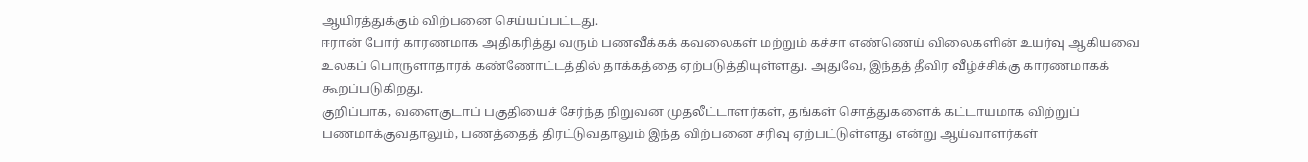ஆயிரத்துக்கும் விற்பனை செய்யப்பட்டது.
ஈரான் போர் காரணமாக அதிகரித்து வரும் பணவீக்கக் கவலைகள் மற்றும் கச்சா எண்ணெய் விலைகளின் உயர்வு ஆகியவை உலகப் பொருளாதாரக் கண்ணோட்டத்தில் தாக்கத்தை ஏற்படுத்தியுள்ளது. அதுவே, இந்தத் தீவிர வீழ்ச்சிக்கு காரணமாகக் கூறப்படுகிறது.
குறிப்பாக, வளைகுடாப் பகுதியைச் சேர்ந்த நிறுவன முதலீட்டாளர்கள், தங்கள் சொத்துகளைக் கட்டாயமாக விற்றுப் பணமாக்குவதாலும், பணத்தைத் திரட்டுவதாலும் இந்த விற்பனை சரிவு ஏற்பட்டுள்ளது என்று ஆய்வாளர்கள்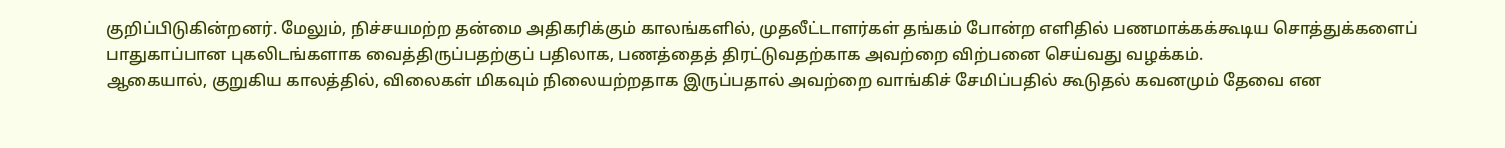குறிப்பிடுகின்றனர். மேலும், நிச்சயமற்ற தன்மை அதிகரிக்கும் காலங்களில், முதலீட்டாளர்கள் தங்கம் போன்ற எளிதில் பணமாக்கக்கூடிய சொத்துக்களைப் பாதுகாப்பான புகலிடங்களாக வைத்திருப்பதற்குப் பதிலாக, பணத்தைத் திரட்டுவதற்காக அவற்றை விற்பனை செய்வது வழக்கம்.
ஆகையால், குறுகிய காலத்தில், விலைகள் மிகவும் நிலையற்றதாக இருப்பதால் அவற்றை வாங்கிச் சேமிப்பதில் கூடுதல் கவனமும் தேவை என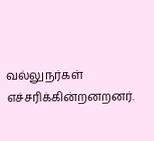வல்லுநர்கள் எச்சரிக்கின்றனறனர்.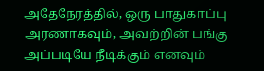அதேநேரத்தில், ஒரு பாதுகாப்பு அரணாகவும், அவற்றின் பங்கு அப்படியே நீடிக்கும் எனவும்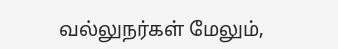வல்லுநர்கள் மேலும்,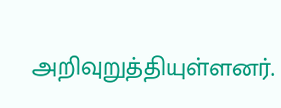அறிவுறுத்தியுள்ளனர்.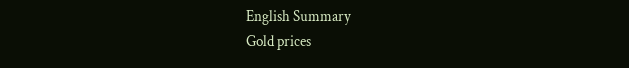English Summary
Gold prices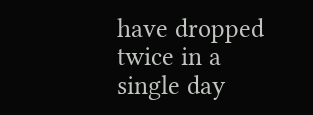have dropped twice in a single day